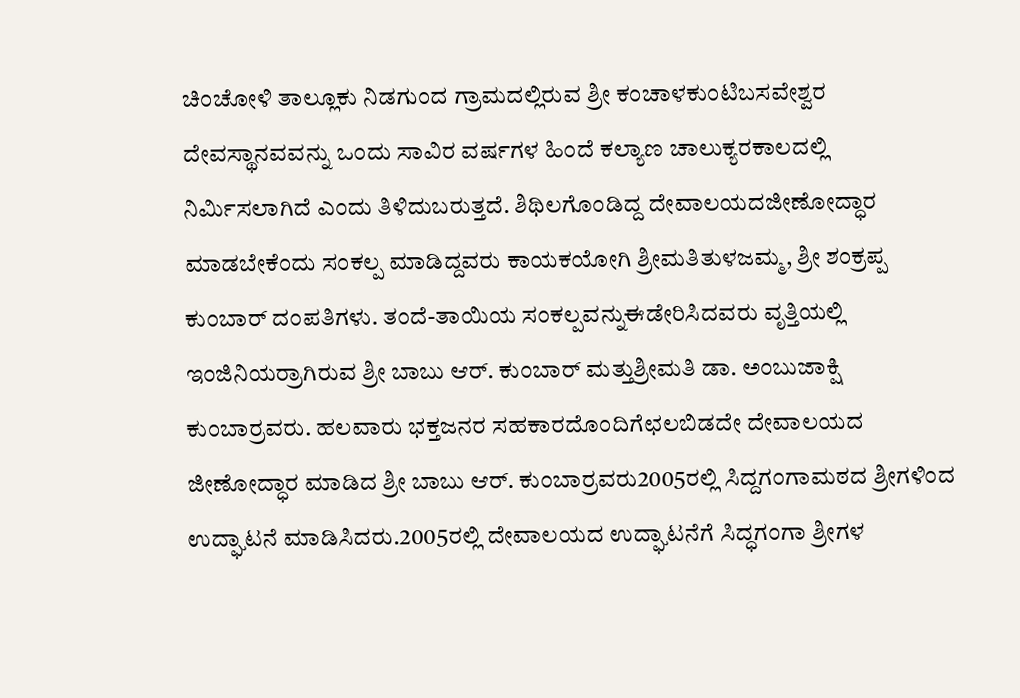ಚಿಂಚೋಳಿ ತಾಲ್ಲೂಕು ನಿಡಗುಂದ ಗ್ರಾಮದಲ್ಲಿರುವ ಶ್ರೀ ಕಂಚಾಳಕುಂಟಿಬಸವೇಶ್ವರ ದೇವಸ್ಥಾನವವನ್ನು ಒಂದು ಸಾವಿರ ವರ್ಷಗಳ ಹಿಂದೆ ಕಲ್ಯಾಣ ಚಾಲುಕ್ಯರಕಾಲದಲ್ಲಿ ನಿರ್ಮಿಸಲಾಗಿದೆ ಎಂದು ತಿಳಿದುಬರುತ್ತದೆ. ಶಿಥಿಲಗೊಂಡಿದ್ದ ದೇವಾಲಯದಜೀಣೋದ್ಧಾರ ಮಾಡಬೇಕೆಂದು ಸಂಕಲ್ಪ ಮಾಡಿದ್ದವರು ಕಾಯಕಯೋಗಿ ಶ್ರೀಮತಿತುಳಜಮ್ಮ, ಶ್ರೀ ಶಂಕ್ರಪ್ಪ ಕುಂಬಾರ್ ದಂಪತಿಗಳು. ತಂದೆ-ತಾಯಿಯ ಸಂಕಲ್ಪವನ್ನುಈಡೇರಿಸಿದವರು ವೃತ್ತಿಯಲ್ಲಿ ಇಂಜಿನಿಯರ್ರಾಗಿರುವ ಶ್ರೀ ಬಾಬು ಆರ್. ಕುಂಬಾರ್ ಮತ್ತುಶ್ರೀಮತಿ ಡಾ. ಅಂಬುಜಾಕ್ಷಿ ಕುಂಬಾರ್ರವರು. ಹಲವಾರು ಭಕ್ತಜನರ ಸಹಕಾರದೊಂದಿಗೆಛಲಬಿಡದೇ ದೇವಾಲಯದ ಜೀಣೋದ್ಧಾರ ಮಾಡಿದ ಶ್ರೀ ಬಾಬು ಆರ್. ಕುಂಬಾರ್ರವರು2005ರಲ್ಲಿ ಸಿದ್ದಗಂಗಾಮಠದ ಶ್ರೀಗಳಿಂದ ಉದ್ಘಾಟನೆ ಮಾಡಿಸಿದರು.2005ರಲ್ಲಿ ದೇವಾಲಯದ ಉದ್ಘಾಟನೆಗೆ ಸಿದ್ಧಗಂಗಾ ಶ್ರೀಗಳ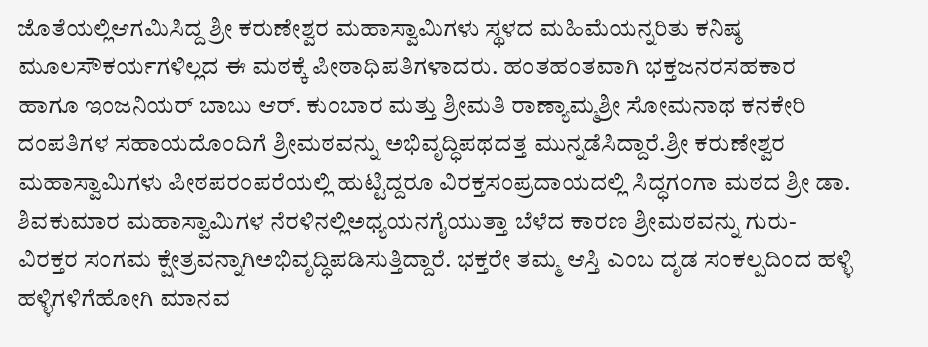ಜೊತೆಯಲ್ಲಿಆಗಮಿಸಿದ್ದ ಶ್ರೀ ಕರುಣೇಶ್ವರ ಮಹಾಸ್ವಾಮಿಗಳು ಸ್ಥಳದ ಮಹಿಮೆಯನ್ನರಿತು ಕನಿಷ್ಠ ಮೂಲಸೌಕರ್ಯಗಳಿಲ್ಲದ ಈ ಮಠಕ್ಕೆ ಪೀಠಾಧಿಪತಿಗಳಾದರು. ಹಂತಹಂತವಾಗಿ ಭಕ್ತಜನರಸಹಕಾರ ಹಾಗೂ ಇಂಜನಿಯರ್ ಬಾಬು ಆರ್. ಕುಂಬಾರ ಮತ್ತು ಶ್ರೀಮತಿ ರಾಣ್ಯಾಮ್ಮಶ್ರೀ ಸೋಮನಾಥ ಕನಕೇರಿ ದಂಪತಿಗಳ ಸಹಾಯದೊಂದಿಗೆ ಶ್ರೀಮಠವನ್ನು ಅಭಿವೃದ್ಧಿಪಥದತ್ತ ಮುನ್ನಡೆಸಿದ್ದಾರೆ.ಶ್ರೀ ಕರುಣೇಶ್ವರ ಮಹಾಸ್ವಾಮಿಗಳು ಪೀಠಪರಂಪರೆಯಲ್ಲಿ ಹುಟ್ಟಿದ್ದರೂ ವಿರಕ್ತಸಂಪ್ರದಾಯದಲ್ಲಿ ಸಿದ್ಧಗಂಗಾ ಮಠದ ಶ್ರೀ ಡಾ. ಶಿವಕುಮಾರ ಮಹಾಸ್ವಾಮಿಗಳ ನೆರಳಿನಲ್ಲಿಅಧ್ಯಯನಗೈಯುತ್ತಾ ಬೆಳೆದ ಕಾರಣ ಶ್ರೀಮಠವನ್ನು ಗುರು-ವಿರಕ್ತರ ಸಂಗಮ ಕ್ಷೇತ್ರವನ್ನಾಗಿಅಭಿವೃದ್ಧಿಪಡಿಸುತ್ತಿದ್ದಾರೆ. ಭಕ್ತರೇ ತಮ್ಮ ಆಸ್ತಿ ಎಂಬ ದೃಡ ಸಂಕಲ್ಪದಿಂದ ಹಳ್ಳಿ ಹಳ್ಳಿಗಳಿಗೆಹೋಗಿ ಮಾನವ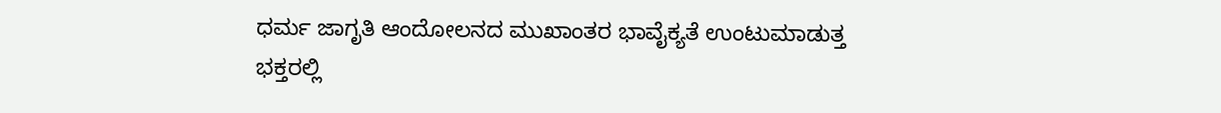ಧರ್ಮ ಜಾಗೃತಿ ಆಂದೋಲನದ ಮುಖಾಂತರ ಭಾವೈಕ್ಯತೆ ಉಂಟುಮಾಡುತ್ತ ಭಕ್ತರಲ್ಲಿ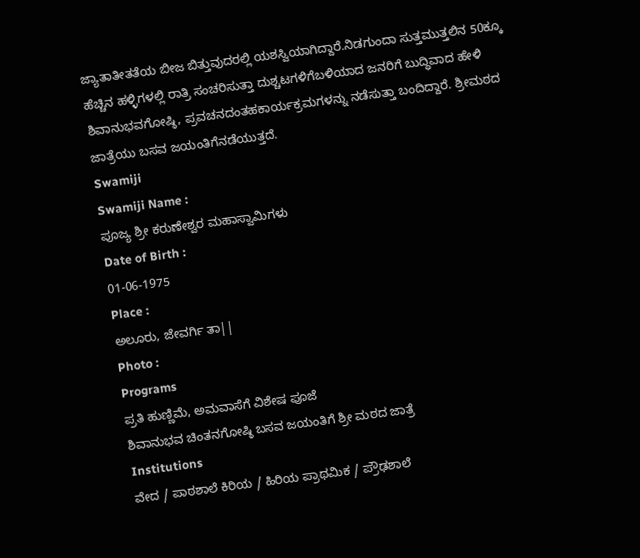ಜ್ಯಾತಾತೀತತೆಯ ಬೀಜ ಬಿತ್ತುವುದರಲ್ಲಿ ಯಶಸ್ವಿಯಾಗಿದ್ದಾರೆ.ನಿಡಗುಂದಾ ಸುತ್ತಮುತ್ತಲಿನ 50ಕ್ಕೂ ಹೆಚ್ಚಿನ ಹಳ್ಳಿಗಳಲ್ಲಿ ರಾತ್ರಿ ಸಂಚರಿಸುತ್ತಾ ದುಶ್ಚಟಗಳಿಗೆಬಳಿಯಾದ ಜನರಿಗೆ ಬುದ್ಧಿವಾದ ಹೇಳಿ ಶಿವಾನುಭವಗೋಷ್ಠಿ, ಪ್ರವಚನದಂತಹಕಾರ್ಯಕ್ರಮಗಳನ್ನು ನಡೆಸುತ್ತಾ ಬಂದಿದ್ದಾರೆ. ಶ್ರೀಮಠದ ಜಾತ್ರೆಯು ಬಸವ ಜಯಂತಿಗೆನಡೆಯುತ್ತದೆ.
Swamiji
Swamiji Name :
ಪೂಜ್ಯ ಶ್ರೀ ಕರುಣೇಶ್ವರ ಮಹಾಸ್ವಾಮಿಗಳು
Date of Birth :
01-06-1975
Place :
ಅಲೂರು, ಜೇವರ್ಗಿ ತಾ||
Photo :
Programs
ಪ್ರತಿ ಹುಣ್ಣಿಮೆ, ಅಮವಾಸೆಗೆ ವಿಶೇಷ ಪೂಜೆ
ಶಿವಾನುಭವ ಚಿಂತನಗೋಷ್ಠಿ ಬಸವ ಜಯಂತಿಗೆ ಶ್ರೀ ಮಠದ ಜಾತ್ರೆ
Institutions
ವೇದ / ಪಾಠಶಾಲೆ ಕಿರಿಯ / ಹಿರಿಯ ಪ್ರಾಥಮಿಕ / ಪ್ರೌಢಶಾಲೆ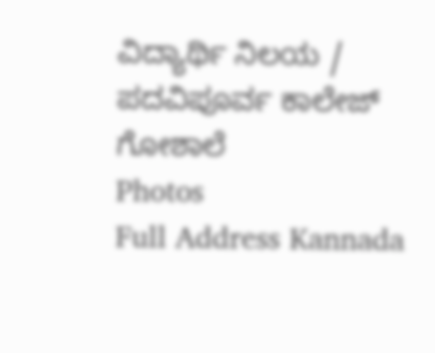ವಿದ್ಯಾರ್ಥಿ ನಿಲಯ / ಪದವಿಪೂರ್ವ ಕಾಲೇಜ್ ಗೋಶಾಲೆ
Photos
Full Address Kannada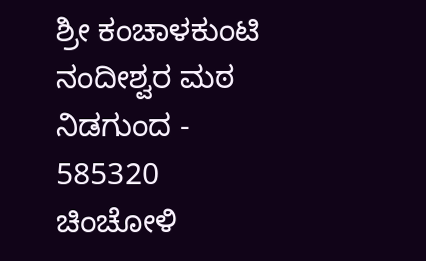ಶ್ರೀ ಕಂಚಾಳಕುಂಟಿ ನಂದೀಶ್ವರ ಮಠ
ನಿಡಗುಂದ - 585320
ಚಿಂಚೋಳಿ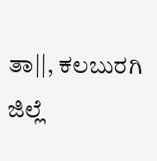ತಾ||, ಕಲಬುರಗಿ ಜಿಲ್ಲೆ